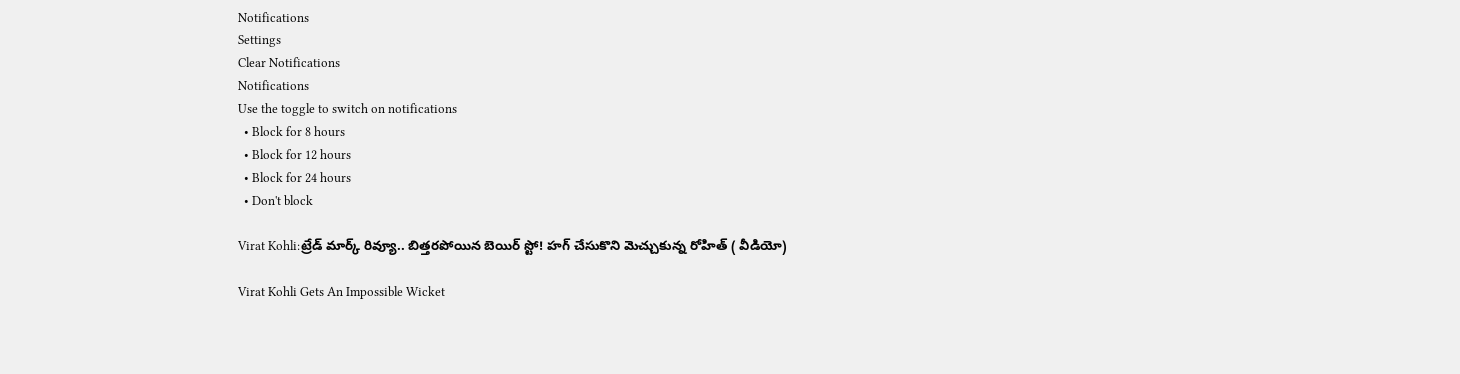Notifications
Settings
Clear Notifications
Notifications
Use the toggle to switch on notifications
  • Block for 8 hours
  • Block for 12 hours
  • Block for 24 hours
  • Don't block

Virat Kohli:ట్రేడ్ మార్క్ రివ్యూ.. బిత్తరపోయిన బెయిర్ స్టో! హగ్ చేసుకొని మెచ్చుకున్న రోహిత్ ( వీడియో)

Virat Kohli Gets An Impossible Wicket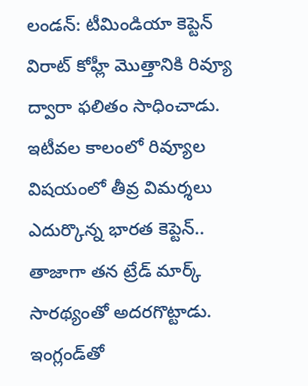లండన్: టీమిండియా కెప్టెన్ విరాట్ కోహ్లీ మొత్తానికి రివ్యూ ద్వారా ఫలితం సాధించాడు. ఇటీవల కాలంలో రివ్యూల విషయంలో తీవ్ర విమర్శలు ఎదుర్కొన్న భారత కెప్టెన్.. తాజాగా తన ట్రేడ్ మార్క్ సారథ్యంతో అదరగొట్టాడు. ఇంగ్లండ్‌తో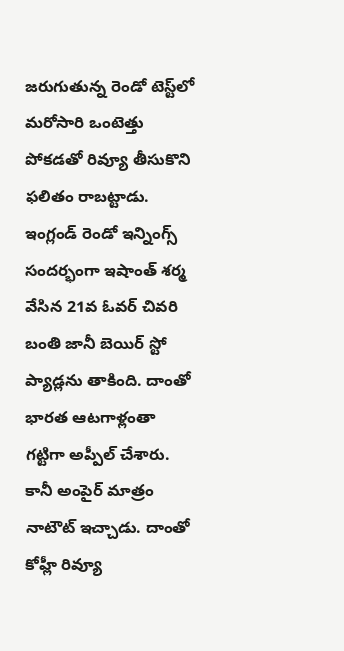జరుగుతున్న రెండో టెస్ట్‌లో మరోసారి ఒంటెత్తు పోకడతో రివ్యూ తీసుకొని ఫలితం రాబట్టాడు. ఇంగ్లండ్ రెండో ఇన్నింగ్స్ సందర్భంగా ఇషాంత్ శర్మ వేసిన 21వ ఓవర్ చివరి బంతి జానీ బెయిర్ స్టో ప్యాడ్లను తాకింది. దాంతో భారత ఆటగాళ్లంతా గట్టిగా అప్పీల్ చేశారు. కానీ అంపైర్ మాత్రం నాటౌట్ ఇచ్చాడు. దాంతో కోహ్లీ రివ్యూ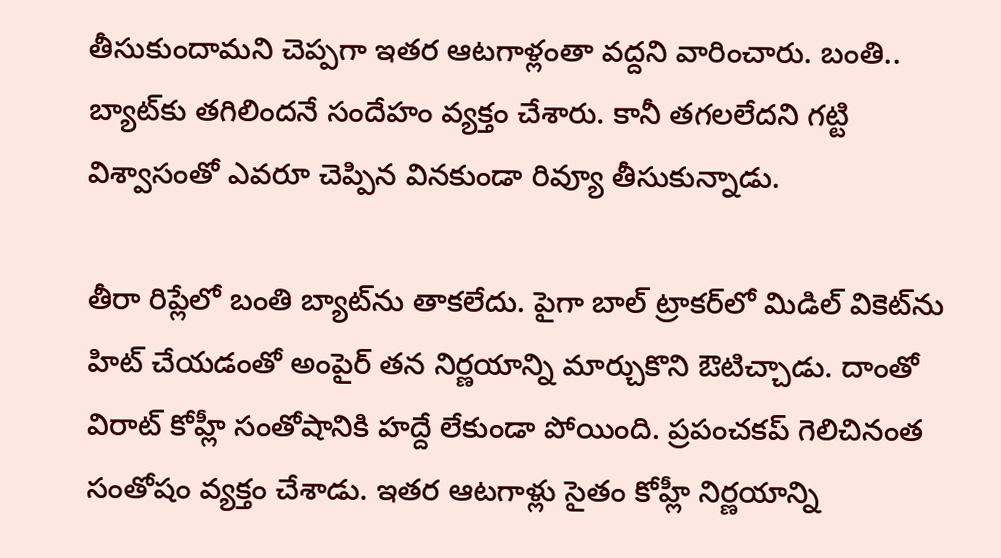తీసుకుందామని చెప్పగా ఇతర ఆటగాళ్లంతా వద్దని వారించారు. బంతి.. బ్యాట్‌కు తగిలిందనే సందేహం వ్యక్తం చేశారు. కానీ తగలలేదని గట్టి విశ్వాసంతో ఎవరూ చెప్పిన వినకుండా రివ్యూ తీసుకున్నాడు.

తీరా రిప్లేలో బంతి బ్యాట్‌ను తాకలేదు. పైగా బాల్ ట్రాకర్‌లో మిడిల్ వికెట్‌ను హిట్ చేయడంతో అంపైర్ తన నిర్ణయాన్ని మార్చుకొని ఔటిచ్చాడు. దాంతో విరాట్ కోహ్లీ సంతోషానికి హద్దే లేకుండా పోయింది. ప్రపంచకప్ గెలిచినంత సంతోషం వ్యక్తం చేశాడు. ఇతర ఆటగాళ్లు సైతం కోహ్లీ నిర్ణయాన్ని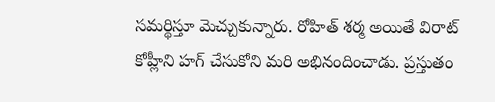సమర్థిస్తూ మెచ్చుకున్నారు. రోహిత్ శర్మ అయితే విరాట్ కోహ్లీని హగ్ చేసుకోని మరి అభినందించాడు. ప్రస్తుతం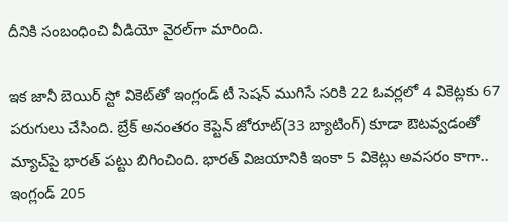దీనికి సంబంధించి వీడియో వైరల్‌గా మారింది.

ఇక జానీ బెయిర్ స్టో వికెట్‌తో ఇంగ్లండ్ టీ సెషన్ ముగిసే సరికి 22 ఓవర్లలో 4 వికెట్లకు 67 పరుగులు చేసింది. బ్రేక్ అనంతరం కెప్టెన్ జోరూట్(33 బ్యాటింగ్) కూడా ఔటవ్వడంతో మ్యాచ్‌పై భారత్‌ పట్టు బిగించింది. భారత్ విజయానికి ఇంకా 5 వికెట్లు అవసరం కాగా.. ఇంగ్లండ్‌ 205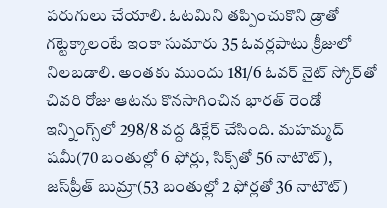పరుగులు చేయాలి. ఓటమిని తప్పించుకొని డ్రాతో గట్టెక్కాలంటే ఇంకా సుమారు 35 ఓవర్లపాటు క్రీజులో నిలబడాలి. అంతకు ముందు 181/6 ఓవర్ నైట్ స్కోర్‌తో చివరి రోజు ఆటను కొనసాగించిన భారత్‌ రెండో ఇన్నింగ్స్‌లో 298/8 వద్ద డిక్లేర్ చేసింది. మహమ్మద్ షమీ(70 బంతుల్లో 6 ఫోర్లు, సిక్స్‌తో 56 నాటౌట్), జస్‌ప్రీత్ బుమ్రా(53 బంతుల్లో 2 ఫోర్లతో 36 నాటౌట్)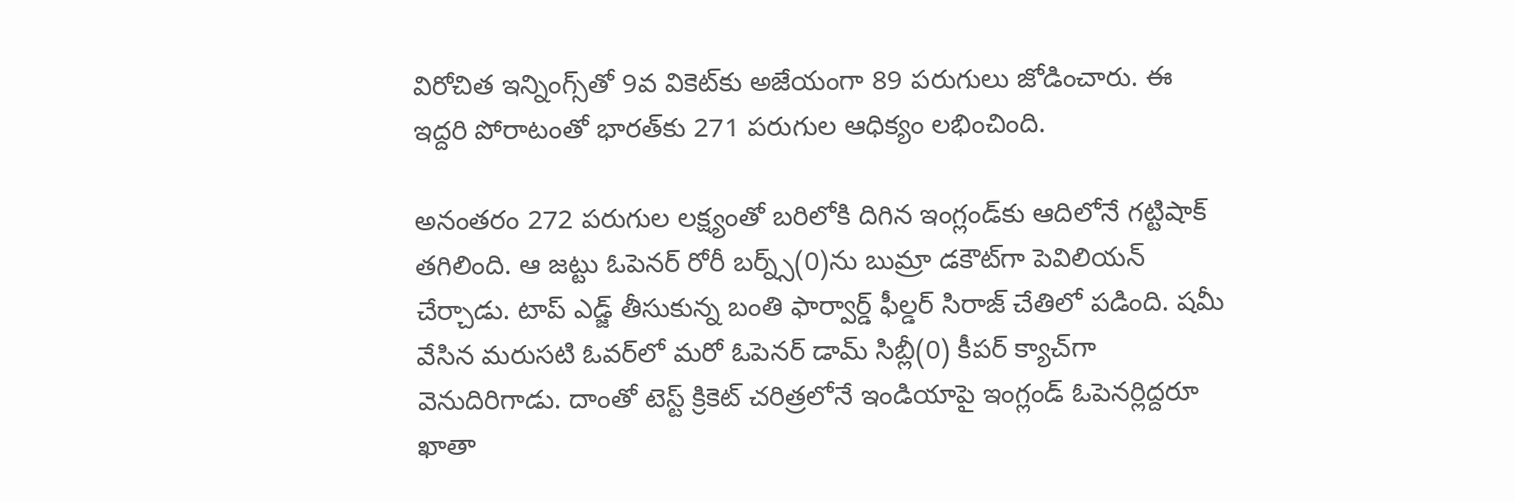విరోచిత ఇన్నింగ్స్‌తో 9వ వికెట్‌కు అజేయంగా 89 పరుగులు జోడించారు. ఈ ఇద్దరి పోరాటంతో భారత్‌కు 271 పరుగుల ఆధిక్యం లభించింది.

అనంతరం 272 పరుగుల లక్ష్యంతో బరిలోకి దిగిన ఇంగ్లండ్‌కు ఆదిలోనే గట్టిషాక్ తగిలింది. ఆ జట్టు ఓపెనర్ రోరీ బర్న్స్(0)ను బుమ్రా డకౌట్‌గా పెవిలియన్ చేర్చాడు. టాప్ ఎడ్జ్ తీసుకున్న బంతి ఫార్వార్డ్ ఫీల్డర్ సిరాజ్ చేతిలో పడింది. షమీ వేసిన మరుసటి ఓవర్‌లో మరో ఓపెనర్ డామ్ సిబ్లీ(0) కీపర్ క్యాచ్‌గా వెనుదిరిగాడు. దాంతో టెస్ట్ క్రికెట్ చరిత్రలోనే ఇండియాపై ఇంగ్లండ్ ఓపెనర్లిద్దరూ ఖాతా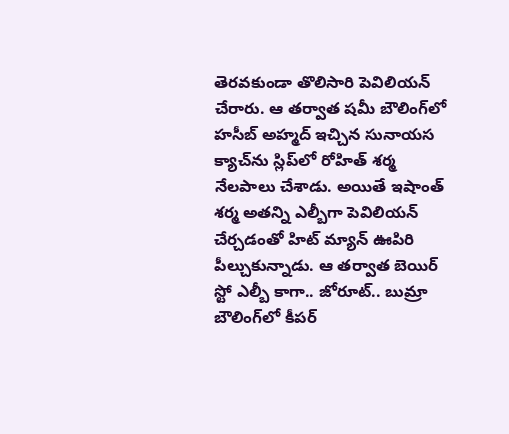తెరవకుండా తొలిసారి పెవిలియన్ చేరారు. ఆ తర్వాత షమీ బౌలింగ్‌లో హసీబ్ అహ్మద్ ఇచ్చిన సునాయస క్యాచ్‌ను స్లిప్‌లో రోహిత్ శర్మ నేలపాలు చేశాడు. అయితే ఇషాంత్ శర్మ అతన్ని ఎల్బీగా పెవిలియన్ చేర్చడంతో హిట్ మ్యాన్ ఊపిరి పీల్చుకున్నాడు. ఆ తర్వాత బెయిర్ స్టో ఎల్బీ కాగా.. జోరూట్.. బుమ్రా బౌలింగ్‌లో కీపర్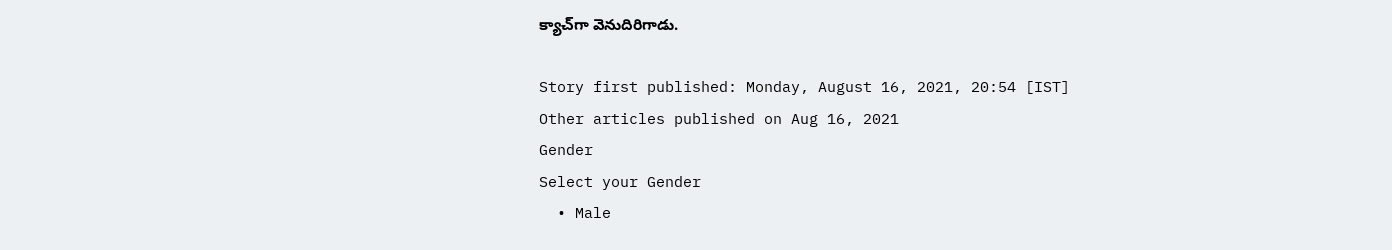క్యాచ్‌గా వెనుదిరిగాడు.

Story first published: Monday, August 16, 2021, 20:54 [IST]
Other articles published on Aug 16, 2021
Gender
Select your Gender
  • Male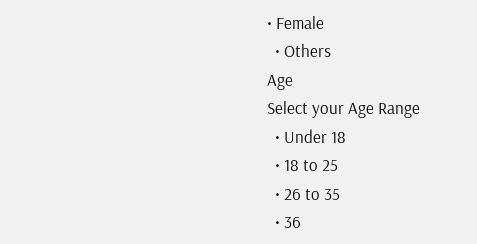• Female
  • Others
Age
Select your Age Range
  • Under 18
  • 18 to 25
  • 26 to 35
  • 36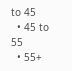to 45
  • 45 to 55
  • 55+